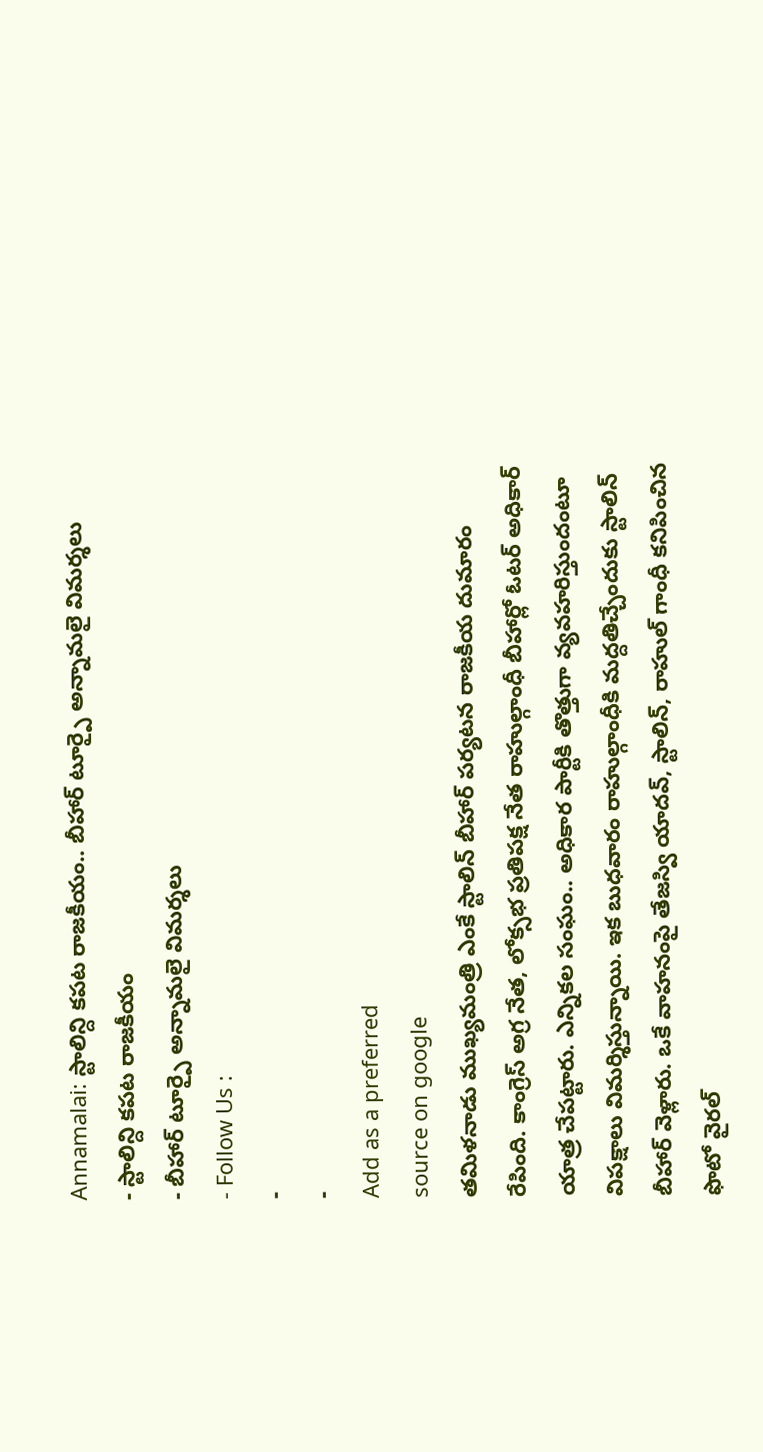Annamalai: స్టాలిన్ది కపట రాజకీయం.. బీహార్ టూర్పై అన్నామలై విమర్శలు
- స్టాలిన్ది కపట రాజకీయం
- బీహార్ టూర్పై అన్నామలై విమర్శలు
- Follow Us :
-
-
Add as a preferred
source on google
తమిళనాడు ముఖ్యమంత్రి ఎంకే స్టాలిన్ బీహార్ పర్యటన రాజకీయ దుమారం రేపింది. కాంగ్రెస్ అగ్ర నేత, లోక్సభ ప్రతిపక్ష నేత రాహుల్గాంధీ బీహార్లో ఓటర్ అధికార్ యాత్ర చేపట్టారు. ఎన్నికల సంఘం.. అధికార పార్టీకి తొత్తుగా వ్యవహరిస్తుందంటూ విపక్షాలు విమర్శిస్తున్నాయి. ఇక బుధవారం రాహుల్గాంధీకి మద్దతిచ్చేందుకు స్టాలిన్ బీహార్ వెళ్లారు. ఒకే వాహనంపై తేజస్వి యాదవ్, స్టాలిన్, రాహుల్ గాంధీ కనిపించిన ఫొటో వైరల్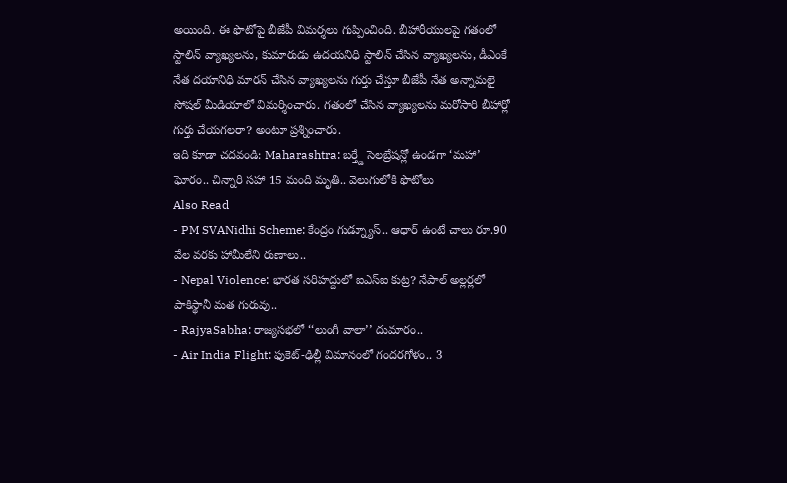అయింది. ఈ ఫొటోపై బీజేపీ విమర్శలు గుప్పించింది. బీహారీయులపై గతంలో స్టాలిన్ వ్యాఖ్యలను, కుమారుడు ఉదయనిధి స్టాలిన్ చేసిన వ్యాఖ్యలను, డీఎంకే నేత దయానిధి మారన్ చేసిన వ్యాఖ్యలను గుర్తు చేస్తూ బీజేపీ నేత అన్నామలై సోషల్ మీడియాలో విమర్శించారు. గతంలో చేసిన వ్యాఖ్యలను మరోసారి బీహార్లో గుర్తు చేయగలరా? అంటూ ప్రశ్నించారు.
ఇది కూడా చదవండి: Maharashtra: బర్త్డే సెలబ్రేషన్లో ఉండగా ‘మహా’ ఘోరం.. చిన్నారి సహా 15 మంది మృతి.. వెలుగులోకి ఫొటోలు
Also Read
- PM SVANidhi Scheme: కేంద్రం గుడ్న్యూస్.. ఆధార్ ఉంటే చాలు రూ.90 వేల వరకు హామీలేని రుణాలు..
- Nepal Violence: భారత సరిహద్దులో ఐఎస్ఐ కుట్ర? నేపాల్ అల్లర్లలో పాకిస్థానీ మత గురువు..
- RajyaSabha: రాజ్యసభలో ‘‘లుంగీ వాలా’’ దుమారం..
- Air India Flight: ఫుకెట్-ఢిల్లీ విమానంలో గందరగోళం.. 3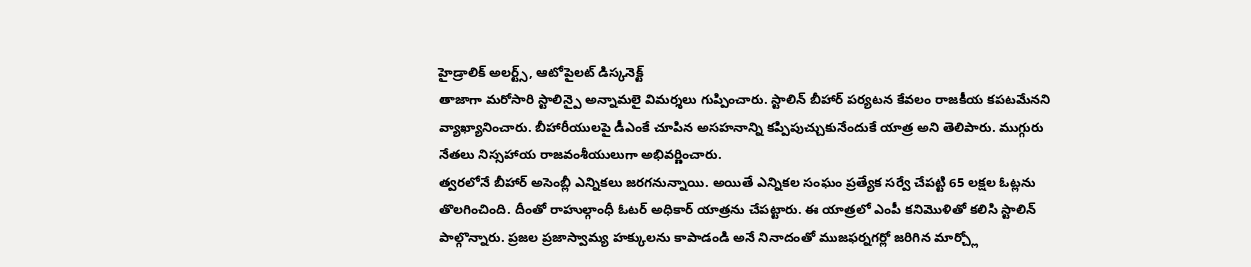హైడ్రాలిక్ అలర్ట్స్, ఆటోపైలట్ డిస్కనెక్ట్
తాజాగా మరోసారి స్టాలిన్పై అన్నామలై విమర్శలు గుప్పించారు. స్టాలిన్ బీహార్ పర్యటన కేవలం రాజకీయ కపటమేనని వ్యాఖ్యానించారు. బీహారీయులపై డీఎంకే చూపిన అసహనాన్ని కప్పిపుచ్చుకునేందుకే యాత్ర అని తెలిపారు. ముగ్గురు నేతలు నిస్సహాయ రాజవంశీయులుగా అభివర్ణించారు.
త్వరలోనే బీహార్ అసెంబ్లీ ఎన్నికలు జరగనున్నాయి. అయితే ఎన్నికల సంఘం ప్రత్యేక సర్వే చేపట్టి 65 లక్షల ఓట్లను తొలగించింది. దీంతో రాహుల్గాంధీ ఓటర్ అధికార్ యాత్రను చేపట్టారు. ఈ యాత్రలో ఎంపీ కనిమొళితో కలిసి స్టాలిన్ పాల్గొన్నారు. ప్రజల ప్రజాస్వామ్య హక్కులను కాపాడండి అనే నినాదంతో ముజఫర్నగర్లో జరిగిన మార్చ్లో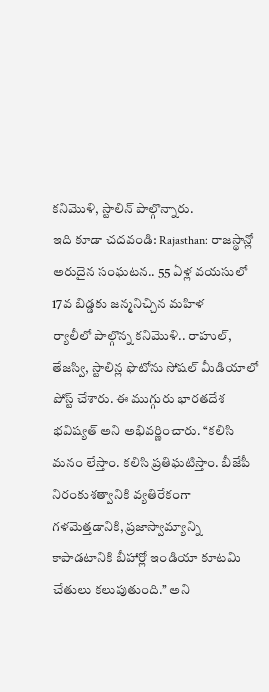కనిమొళి, స్టాలిన్ పాల్గొన్నారు.
ఇది కూడా చదవండి: Rajasthan: రాజస్థాన్లో అరుదైన సంఘటన.. 55 ఏళ్ల వయసులో 17వ బిడ్డకు జన్మనిచ్చిన మహిళ
ర్యాలీలో పాల్గొన్న కనిమొళి.. రాహుల్, తేజస్వి, స్టాలిన్ల ఫొటోను సోషల్ మీడియాలో పోస్ట్ చేశారు. ఈ ముగ్గురు భారతదేశ భవిష్యత్ అని అభివర్ణించారు. ‘‘కలిసి మనం లేస్తాం. కలిసి ప్రతిఘటిస్తాం. బీజేపీ నిరంకుశత్వానికి వ్యతిరేకంగా గళమెత్తడానికి, ప్రజాస్వామ్యాన్ని కాపాడటానికి బీహార్లో ఇండియా కూటమి చేతులు కలుపుతుంది.’’ అని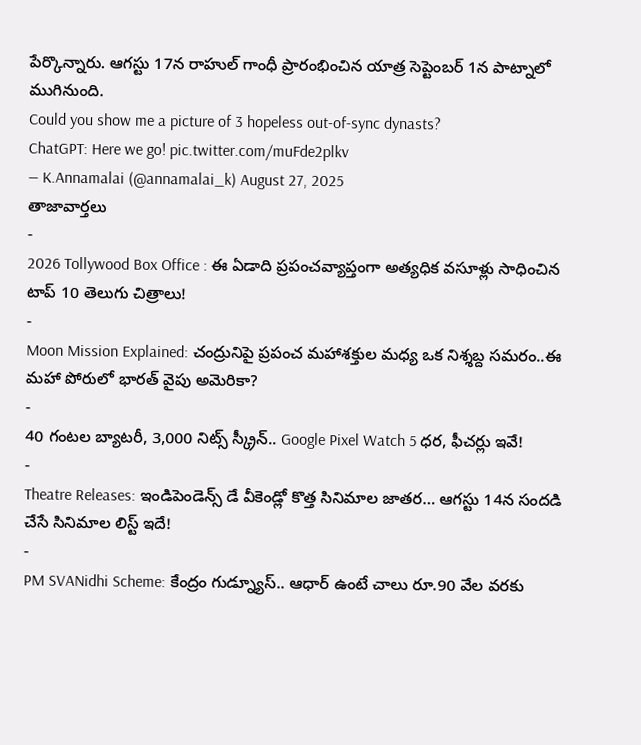పేర్కొన్నారు. ఆగస్టు 17న రాహుల్ గాంధీ ప్రారంభించిన యాత్ర సెప్టెంబర్ 1న పాట్నాలో ముగినుంది.
Could you show me a picture of 3 hopeless out-of-sync dynasts?
ChatGPT: Here we go! pic.twitter.com/muFde2plkv
— K.Annamalai (@annamalai_k) August 27, 2025
తాజావార్తలు
-
2026 Tollywood Box Office : ఈ ఏడాది ప్రపంచవ్యాప్తంగా అత్యధిక వసూళ్లు సాధించిన టాప్ 10 తెలుగు చిత్రాలు!
-
Moon Mission Explained: చంద్రునిపై ప్రపంచ మహాశక్తుల మధ్య ఒక నిశ్శబ్ద సమరం..ఈ మహా పోరులో భారత్ వైపు అమెరికా?
-
40 గంటల బ్యాటరీ, 3,000 నిట్స్ స్క్రీన్.. Google Pixel Watch 5 ధర, ఫీచర్లు ఇవే!
-
Theatre Releases: ఇండిపెండెన్స్ డే వీకెండ్లో కొత్త సినిమాల జాతర… ఆగస్టు 14న సందడి చేసే సినిమాల లిస్ట్ ఇదే!
-
PM SVANidhi Scheme: కేంద్రం గుడ్న్యూస్.. ఆధార్ ఉంటే చాలు రూ.90 వేల వరకు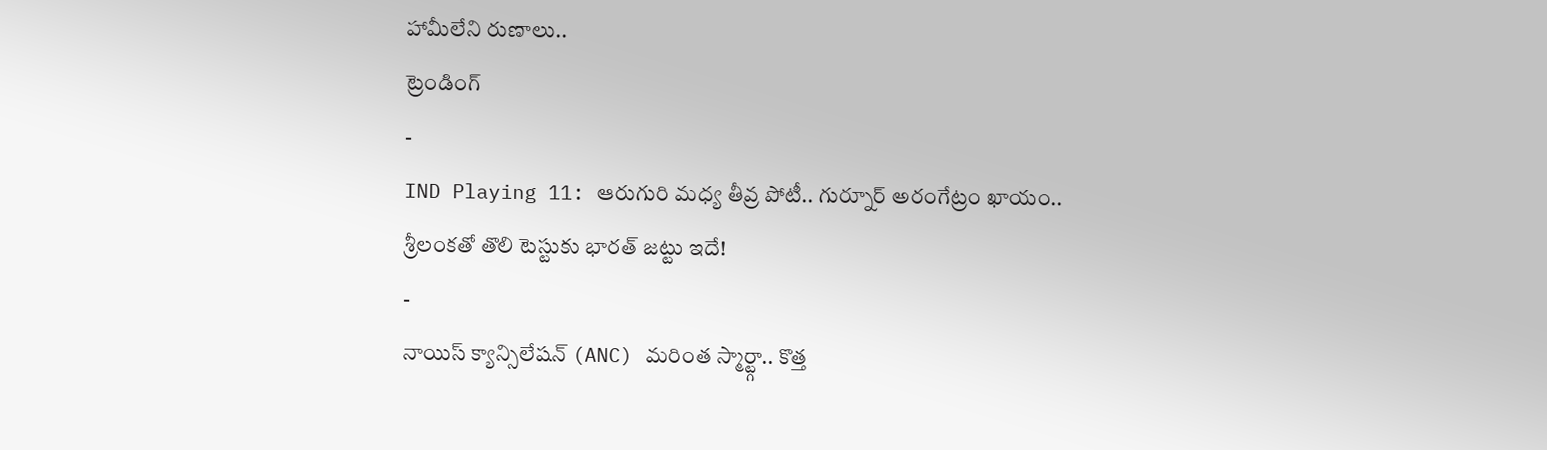హామీలేని రుణాలు..
ట్రెండింగ్
-
IND Playing 11: ఆరుగురి మధ్య తీవ్ర పోటీ.. గుర్నూర్ అరంగేట్రం ఖాయం.. శ్రీలంకతో తొలి టెస్టుకు భారత్ జట్టు ఇదే!
-
నాయిస్ క్యాన్సిలేషన్ (ANC) మరింత స్మార్ట్గా.. కొత్త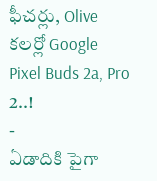ఫీచర్లు, Olive కలర్లో Google Pixel Buds 2a, Pro 2..!
-
ఏడాదికి పైగా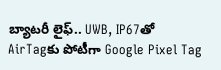బ్యాటరీ లైఫ్.. UWB, IP67తో AirTagకు పోటీగా Google Pixel Tag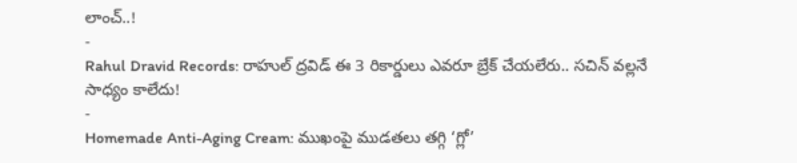లాంచ్..!
-
Rahul Dravid Records: రాహుల్ ద్రవిడ్ ఈ 3 రికార్డులు ఎవరూ బ్రేక్ చేయలేరు.. సచిన్ వల్లనే సాధ్యం కాలేదు!
-
Homemade Anti-Aging Cream: ముఖంపై ముడతలు తగ్గి ‘గ్లో’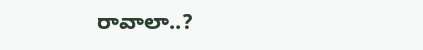రావాలా..?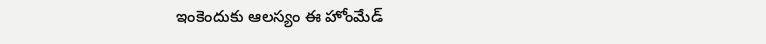ఇంకెందుకు ఆలస్యం ఈ హోంమేడ్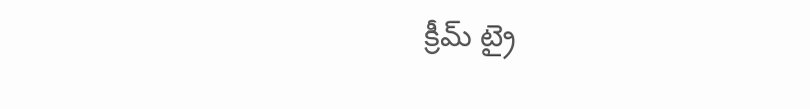క్రీమ్ ట్రై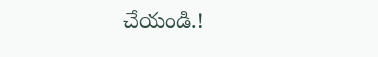చేయండి.!